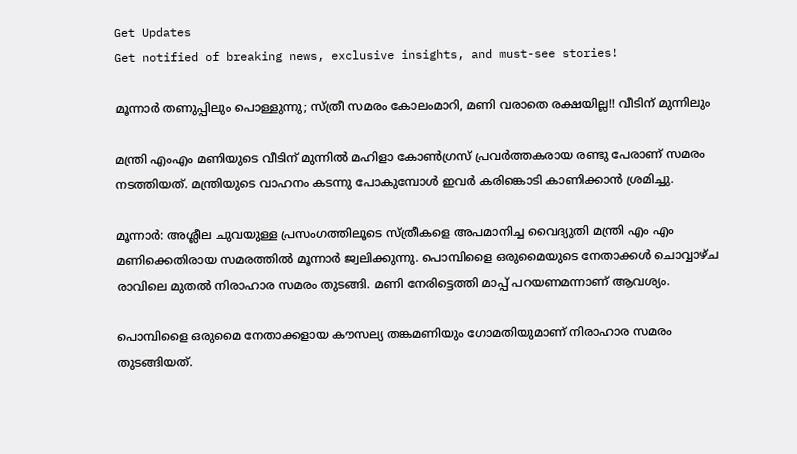Get Updates
Get notified of breaking news, exclusive insights, and must-see stories!

മൂന്നാര്‍ തണുപ്പിലും പൊള്ളുന്നു; സ്ത്രീ സമരം കോലംമാറി, മണി വരാതെ രക്ഷയില്ല!! വീടിന് മുന്നിലും

മന്ത്രി എംഎം മണിയുടെ വീടിന് മുന്നില്‍ മഹിളാ കോണ്‍ഗ്രസ് പ്രവര്‍ത്തകരായ രണ്ടു പേരാണ് സമരം നടത്തിയത്. മന്ത്രിയുടെ വാഹനം കടന്നു പോകുമ്പോള്‍ ഇവര്‍ കരിങ്കൊടി കാണിക്കാന്‍ ശ്രമിച്ചു.

മൂന്നാര്‍: അശ്ലീല ചുവയുള്ള പ്രസംഗത്തിലൂടെ സ്ത്രീകളെ അപമാനിച്ച വൈദ്യുതി മന്ത്രി എം എം മണിക്കെതിരായ സമരത്തില്‍ മൂന്നാര്‍ ജ്വലിക്കുന്നു. പൊമ്പിളൈ ഒരുമൈയുടെ നേതാക്കള്‍ ചൊവ്വാഴ്ച രാവിലെ മുതല്‍ നിരാഹാര സമരം തുടങ്ങി. മണി നേരിട്ടെത്തി മാപ്പ് പറയണമന്നാണ് ആവശ്യം.

പൊമ്പിളൈ ഒരുമൈ നേതാക്കളായ കൗസല്യ തങ്കമണിയും ഗോമതിയുമാണ് നിരാഹാര സമരം തുടങ്ങിയത്.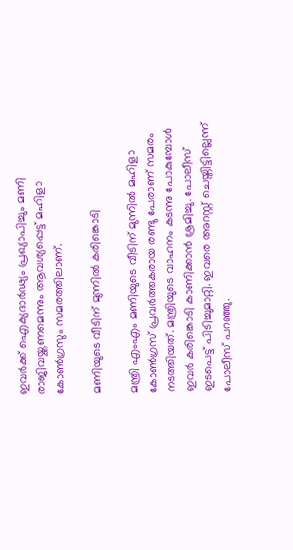ഇവര്‍ക്ക് ഐക്യദാര്‍ഢ്യം പ്രഖ്യാപിച്ചും മണി രാജിവയ്ക്കണമെന്നും ആവശ്യപ്പെട്ട് മഹിളാ കോണ്‍ഗ്രസും സമരത്തിലാണ്.

മണിയുടെ വീടിന് മുന്നില്‍ കരിങ്കൊടി

മന്ത്രി എംഎം മണിയുടെ വീടിന് മുന്നില്‍ മഹിളാ കോണ്‍ഗ്രസ് പ്രവര്‍ത്തകരായ രണ്ടു പേരാണ് സമരം നടത്തിയത്. മന്ത്രിയുടെ വാഹനം കടന്നു പോകുമ്പോള്‍ ഇവര്‍ കരിങ്കൊടി കാണിക്കാന്‍ ശ്രമിച്ചു. പോലീസ് ഇടപെട്ട് പിടിച്ചുമാറ്റി. ഇവരെ അറസ്റ്റ് ചെയ്തിട്ടില്ലെന്ന് പോലീസ് പറഞ്ഞു.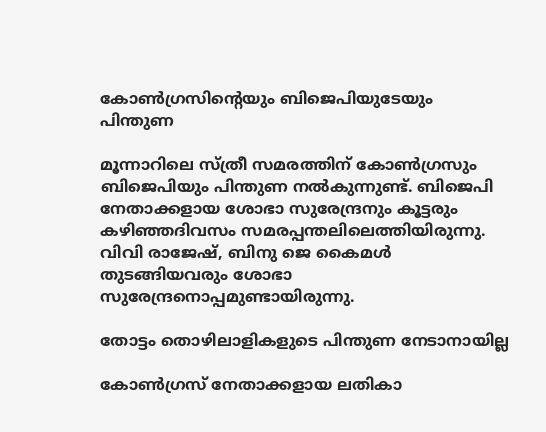കോണ്‍ഗ്രസിന്റെയും ബിജെപിയുടേയും പിന്തുണ

മൂന്നാറിലെ സ്ത്രീ സമരത്തിന് കോണ്‍ഗ്രസും ബിജെപിയും പിന്തുണ നല്‍കുന്നുണ്ട്. ബിജെപി നേതാക്കളായ ശോഭാ സുരേന്ദ്രനും കൂട്ടരും കഴിഞ്ഞദിവസം സമരപ്പന്തലിലെത്തിയിരുന്നു. വിവി രാജേഷ്, ബിനു ജെ കൈമള്‍ തുടങ്ങിയവരും ശോഭാ സുരേന്ദ്രനൊപ്പമുണ്ടായിരുന്നു.

തോട്ടം തൊഴിലാളികളുടെ പിന്തുണ നേടാനായില്ല

കോണ്‍ഗ്രസ് നേതാക്കളായ ലതികാ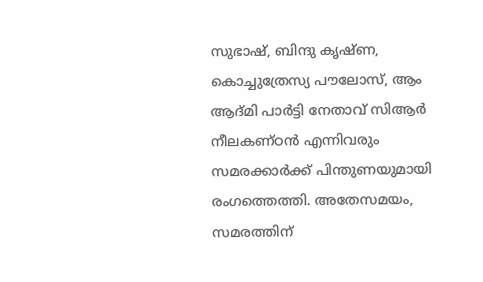സുഭാഷ്, ബിന്ദു കൃഷ്ണ, കൊച്ചുത്രേസ്യ പൗലോസ്, ആം ആദ്മി പാര്‍ട്ടി നേതാവ് സിആര്‍ നീലകണ്ഠന്‍ എന്നിവരും സമരക്കാര്‍ക്ക് പിന്തുണയുമായി രംഗത്തെത്തി. അതേസമയം, സമരത്തിന്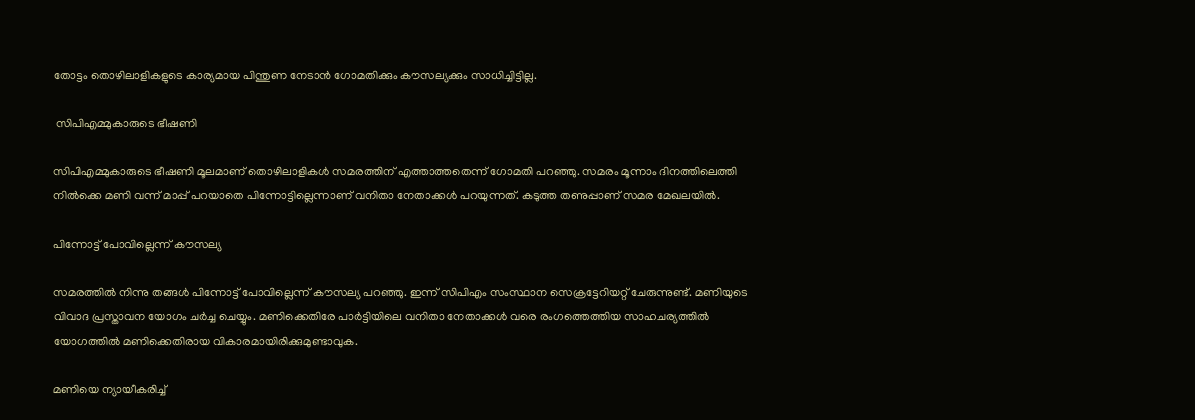തോട്ടം തൊഴിലാളികളുടെ കാര്യമായ പിന്തുണ നേടാന്‍ ഗോമതിക്കും കൗസല്യക്കും സാധിച്ചിട്ടില്ല.

 സിപിഎമ്മുകാരുടെ ഭീഷണി

സിപിഎമ്മുകാരുടെ ഭീഷണി മൂലമാണ് തൊഴിലാളികള്‍ സമരത്തിന് എത്താത്തതെന്ന് ഗോമതി പറഞ്ഞു. സമരം മൂന്നാം ദിനത്തിലെത്തി നില്‍ക്കെ മണി വന്ന് മാപ്പ് പറയാതെ പിന്നോട്ടില്ലെന്നാണ് വനിതാ നേതാക്കള്‍ പറയുന്നത്. കടുത്ത തണുപ്പാണ് സമര മേഖലയില്‍.

പിന്നോട്ട് പോവില്ലെന്ന് കൗസല്യ

സമരത്തില്‍ നിന്നു തങ്ങള്‍ പിന്നോട്ട് പോവില്ലെന്ന് കൗസല്യ പറഞ്ഞു. ഇന്ന് സിപിഎം സംസ്ഥാന സെക്രട്ടേറിയറ്റ് ചേരുന്നുണ്ട്. മണിയുടെ വിവാദ പ്രസ്താവന യോഗം ചര്‍ച്ച ചെയ്യും. മണിക്കെതിരേ പാര്‍ട്ടിയിലെ വനിതാ നേതാക്കള്‍ വരെ രംഗത്തെത്തിയ സാഹചര്യത്തില്‍ യോഗത്തില്‍ മണിക്കെതിരായ വികാരമായിരിക്കുമുണ്ടാവുക.

മണിയെ ന്യായീകരിച്ച്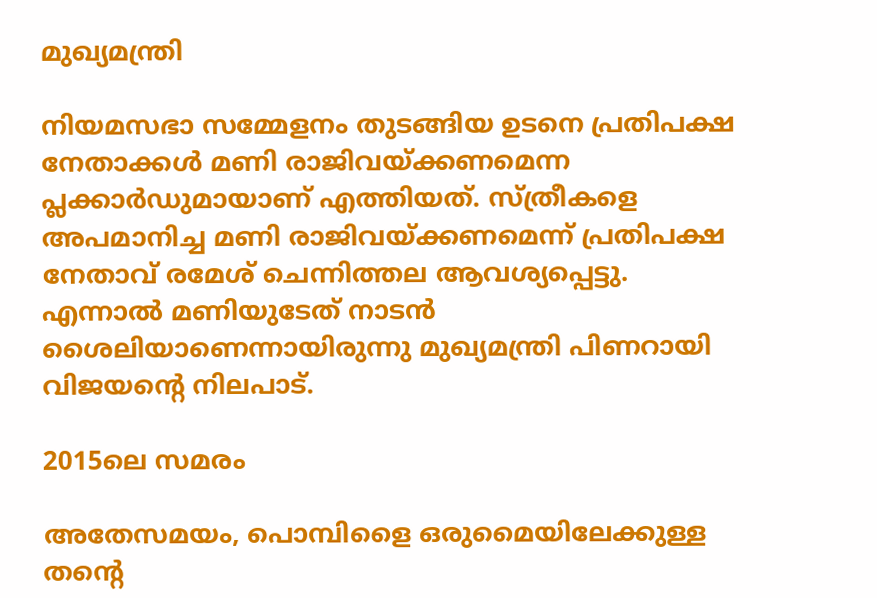മുഖ്യമന്ത്രി

നിയമസഭാ സമ്മേളനം തുടങ്ങിയ ഉടനെ പ്രതിപക്ഷ നേതാക്കള്‍ മണി രാജിവയ്ക്കണമെന്ന പ്ലക്കാര്‍ഡുമായാണ് എത്തിയത്. സ്ത്രീകളെ അപമാനിച്ച മണി രാജിവയ്ക്കണമെന്ന് പ്രതിപക്ഷ നേതാവ് രമേശ് ചെന്നിത്തല ആവശ്യപ്പെട്ടു. എന്നാല്‍ മണിയുടേത് നാടന്‍ ശൈലിയാണെന്നായിരുന്നു മുഖ്യമന്ത്രി പിണറായി വിജയന്റെ നിലപാട്.

2015ലെ സമരം

അതേസമയം, പൊമ്പിളൈ ഒരുമൈയിലേക്കുള്ള തന്റെ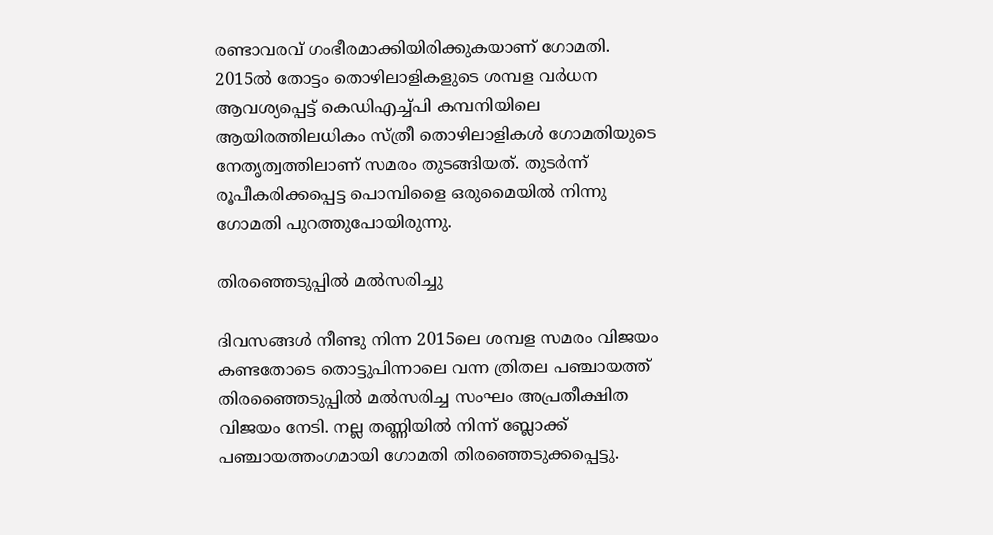രണ്ടാവരവ് ഗംഭീരമാക്കിയിരിക്കുകയാണ് ഗോമതി. 2015ല്‍ തോട്ടം തൊഴിലാളികളുടെ ശമ്പള വര്‍ധന ആവശ്യപ്പെട്ട് കെഡിഎച്ച്പി കമ്പനിയിലെ ആയിരത്തിലധികം സ്ത്രീ തൊഴിലാളികള്‍ ഗോമതിയുടെ നേതൃത്വത്തിലാണ് സമരം തുടങ്ങിയത്. തുടര്‍ന്ന് രൂപീകരിക്കപ്പെട്ട പൊമ്പിളൈ ഒരുമൈയില്‍ നിന്നു ഗോമതി പുറത്തുപോയിരുന്നു.

തിരഞ്ഞെടുപ്പില്‍ മല്‍സരിച്ചു

ദിവസങ്ങള്‍ നീണ്ടു നിന്ന 2015ലെ ശമ്പള സമരം വിജയം കണ്ടതോടെ തൊട്ടുപിന്നാലെ വന്ന ത്രിതല പഞ്ചായത്ത് തിരഞ്ഞൈടുപ്പില്‍ മല്‍സരിച്ച സംഘം അപ്രതീക്ഷിത വിജയം നേടി. നല്ല തണ്ണിയില്‍ നിന്ന് ബ്ലോക്ക് പഞ്ചായത്തംഗമായി ഗോമതി തിരഞ്ഞെടുക്കപ്പെട്ടു.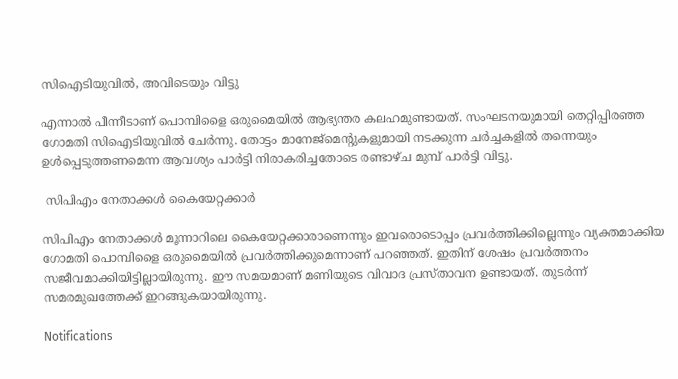സിഐടിയുവില്‍, അവിടെയും വിട്ടു

എന്നാല്‍ പീന്നീടാണ് പൊമ്പിളൈ ഒരുമൈയില്‍ ആഭ്യന്തര കലഹമുണ്ടായത്. സംഘടനയുമായി തെറ്റിപ്പിരഞ്ഞ ഗോമതി സിഐടിയുവില്‍ ചേര്‍ന്നു. തോട്ടം മാനേജ്‌മെന്റുകളുമായി നടക്കുന്ന ചര്‍ച്ചകളില്‍ തന്നെയും ഉള്‍പ്പെടുത്തണമെന്ന ആവശ്യം പാര്‍ട്ടി നിരാകരിച്ചതോടെ രണ്ടാഴ്ച മുമ്പ് പാര്‍ട്ടി വിട്ടു.

 സിപിഎം നേതാക്കള്‍ കൈയേറ്റക്കാര്‍

സിപിഎം നേതാക്കള്‍ മൂന്നാറിലെ കൈയേറ്റക്കാരാണെന്നും ഇവരൊടൊപ്പം പ്രവര്‍ത്തിക്കില്ലെന്നും വ്യക്തമാക്കിയ ഗോമതി പൊമ്പിളൈ ഒരുമൈയില്‍ പ്രവര്‍ത്തിക്കുമെന്നാണ് പറഞ്ഞത്. ഇതിന് ശേഷം പ്രവര്‍ത്തനം സജീവമാക്കിയിട്ടില്ലായിരുന്നു. ഈ സമയമാണ് മണിയുടെ വിവാദ പ്രസ്താവന ഉണ്ടായത്. തുടര്‍ന്ന് സമരമുഖത്തേക്ക് ഇറങ്ങുകയായിരുന്നു.

Notifications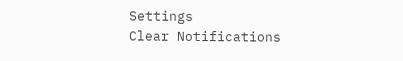Settings
Clear Notifications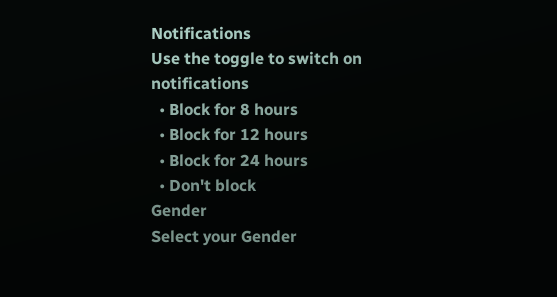Notifications
Use the toggle to switch on notifications
  • Block for 8 hours
  • Block for 12 hours
  • Block for 24 hours
  • Don't block
Gender
Select your Gender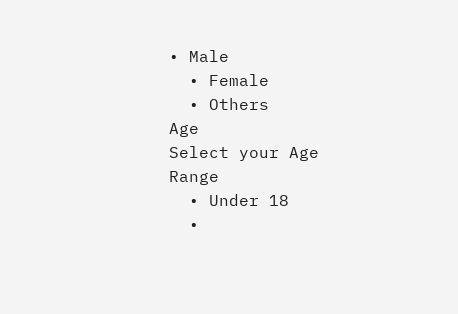• Male
  • Female
  • Others
Age
Select your Age Range
  • Under 18
  •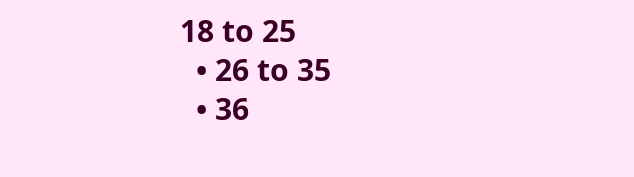18 to 25
  • 26 to 35
  • 36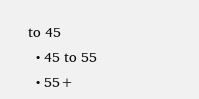to 45
  • 45 to 55
  • 55+